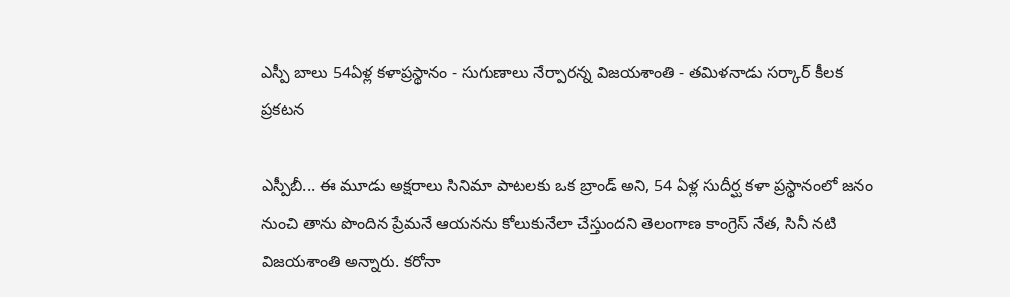ఎస్పీ బాలు 54ఏళ్ల కళాప్రస్థానం - సుగుణాలు నేర్పారన్న విజయశాంతి - తమిళనాడు సర్కార్ కీలక ప్రకటన

ఎస్పీబీ... ఈ మూడు అక్షరాలు సినిమా పాటలకు ఒక బ్రాండ్ అని, 54 ఏళ్ల సుదీర్ఘ కళా ప్రస్థానంలో జనం నుంచి తాను పొందిన ప్రేమనే ఆయనను కోలుకునేలా చేస్తుందని తెలంగాణ కాంగ్రెస్ నేత, సినీ నటి విజయశాంతి అన్నారు. కరోనా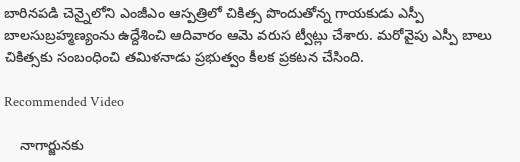బారినపడి చెన్నైలోని ఎంజీఎం ఆస్పత్రిలో చికిత్స పొందుతోన్న గాయకుడు ఎస్పీ బాలసుబ్రహ్మణ్యంను ఉద్దేశించి ఆదివారం ఆమె వరుస ట్వీట్లు చేశారు. మరోవైపు ఎస్పీ బాలు చికిత్సకు సంబంధించి తమిళనాడు ప్రభుత్వం కీలక ప్రకటన చేసింది.

Recommended Video

    నాగార్జున‌కు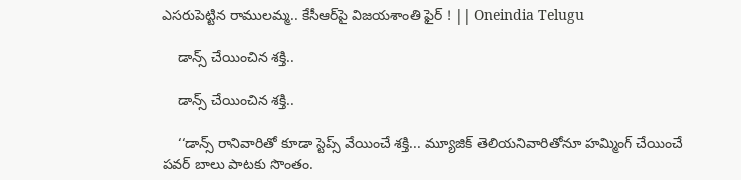ఎసరుపెట్టిన రాములమ్మ.. కేసీఆర్‌పై విజయశాంతి ఫైర్ ! || Oneindia Telugu

    డాన్స్ చేయించిన శక్తి..

    డాన్స్ చేయించిన శక్తి..

    ‘‘డాన్స్ రానివారితో కూడా స్టెప్స్ వేయించే శక్తి... మ్యూజిక్ తెలియనివారితోనూ హమ్మింగ్ చేయించే పవర్ బాలు పాటకు సొంతం.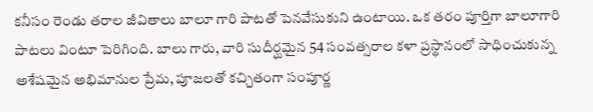కనీసం రెండు తరాల జీవితాలు బాలూ గారి పాటతో పెనవేసుకుని ఉంటాయి. ఒక తరం పూర్తిగా బాలూగారి పాటలు వింటూ పెరిగింది. బాలు గారు, వారి సుదీర్ఘమైన 54 సంవత్సరాల కళా ప్రస్థానంలో సాధించుకున్న అశేషమైన అభిమానుల ప్రేమ, పూజలతో కచ్చితంగా సంపూర్ణ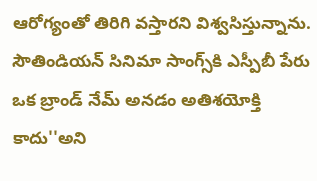ఆరోగ్యంతో తిరిగి వస్తారని విశ్వసిస్తున్నాను. సౌతిండియన్ సినిమా సాంగ్స్‌కి ఎస్పీబీ పేరు ఒక బ్రాండ్ నేమ్ అనడం అతిశయోక్తి కాదు''అని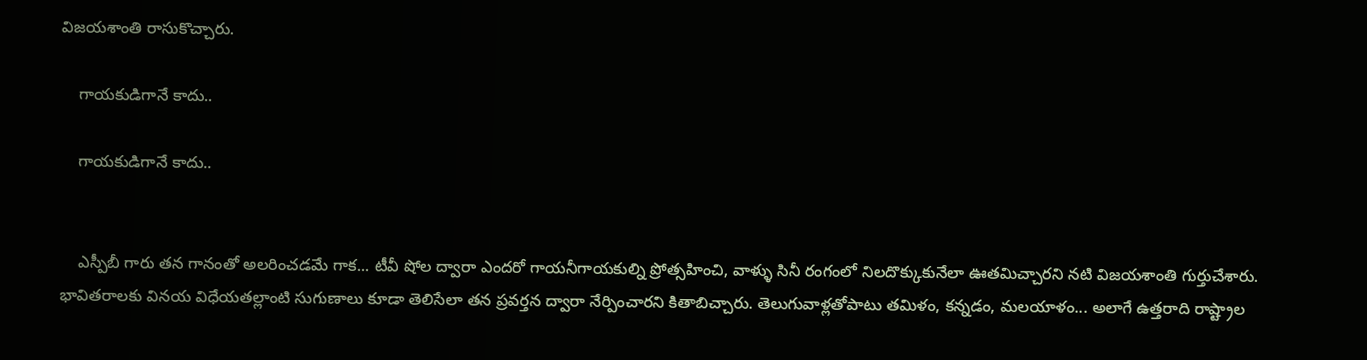విజయశాంతి రాసుకొచ్చారు.

    గాయకుడిగానే కాదు..

    గాయకుడిగానే కాదు..


    ఎస్పీబీ గారు తన గానంతో అలరించడమే గాక... టీవీ షోల ద్వారా ఎందరో గాయనీగాయకుల్ని ప్రోత్సహించి, వాళ్ళు సినీ రంగంలో నిలదొక్కుకునేలా ఊతమిచ్చారని నటి విజయశాంతి గుర్తుచేశారు. భావితరాలకు వినయ విధేయతల్లాంటి సుగుణాలు కూడా తెలిసేలా తన ప్రవర్తన ద్వారా నేర్పించారని కితాబిచ్చారు. తెలుగువాళ్లతోపాటు తమిళం, కన్నడం, మలయాళం... అలాగే ఉత్తరాది రాష్ట్రాల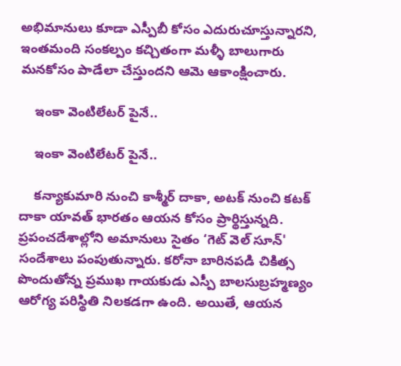అభిమానులు కూడా ఎస్పీబీ కోసం ఎదురుచూస్తున్నారని, ఇంతమంది సంకల్పం కచ్చితంగా మళ్ళీ బాలుగారు మనకోసం పాడేలా చేస్తుందని ఆమె ఆకాంక్షించారు.

    ఇంకా వెంటిలేటర్ పైనే..

    ఇంకా వెంటిలేటర్ పైనే..

    కన్యాకుమారి నుంచి కాశ్మీర్ దాకా, అటక్ నుంచి కటక్ దాకా యావత్ భారతం ఆయన కోసం ప్రార్థిస్తున్నది. ప్రపంచదేశాల్లోని అమానులు సైతం ‘గెట్ వెల్ సూన్' సందేశాలు పంపుతున్నారు. కరోనా బారినపడి చికిత్స పొందుతోన్న ప్రముఖ గాయకుడు ఎస్పీ బాలసుబ్రహ్మణ్యం ఆరోగ్య పరిస్థితి నిలకడగా ఉంది. అయితే, ఆయన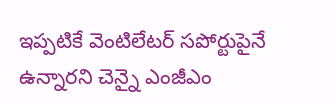ఇప్పటికే వెంటిలేటర్ సపోర్టుపైనే ఉన్నారని చెన్నై ఎంజీఎం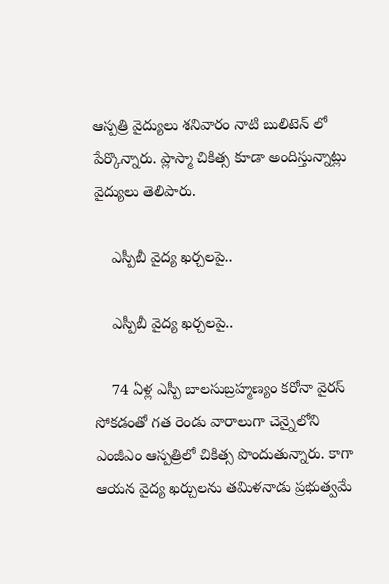ఆస్పత్రి వైద్యులు శనివారం నాటి బులిటెన్ లో పేర్కొన్నారు. ప్లాస్మా చికిత్స కూడా అందిస్తున్నాట్లు వైద్యులు తెలిపారు.

    ఎస్పీబీ వైద్య ఖర్చలపై..

    ఎస్పీబీ వైద్య ఖర్చలపై..

    74 ఏళ్ల ఎస్పీ బాలసుబ్రహ్మణ్యం కరోనా వైరస్ సోకడంతో గత రెండు వారాలుగా చెన్నైలోని ఎంజీఎం ఆస్పత్రిలో చికిత్స పొందుతున్నారు. కాగా ఆయన వైద్య ఖర్చులను తమిళనాడు ప్రభుత్వమే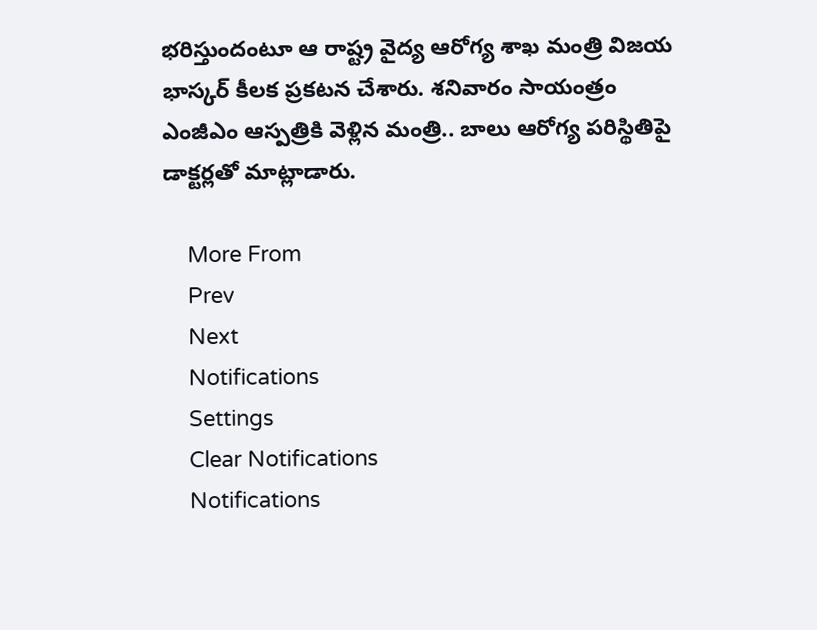భరిస్తుందంటూ ఆ రాష్ట్ర వైద్య ఆరోగ్య శాఖ మంత్రి విజయ భాస్కర్ కీలక ప్రకటన చేశారు. శనివారం సాయంత్రం ఎంజీఎం ఆస్పత్రికి వెళ్లిన మంత్రి.. బాలు ఆరోగ్య పరిస్థితిపై డాక్టర్లతో మాట్లాడారు.

    More From
    Prev
    Next
    Notifications
    Settings
    Clear Notifications
    Notifications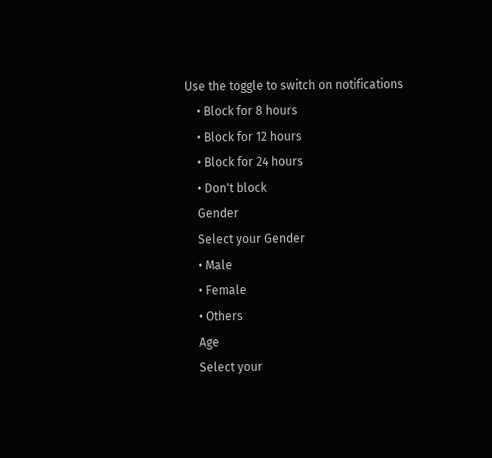Use the toggle to switch on notifications
    • Block for 8 hours
    • Block for 12 hours
    • Block for 24 hours
    • Don't block
    Gender
    Select your Gender
    • Male
    • Female
    • Others
    Age
    Select your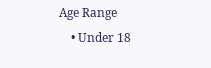Age Range
    • Under 18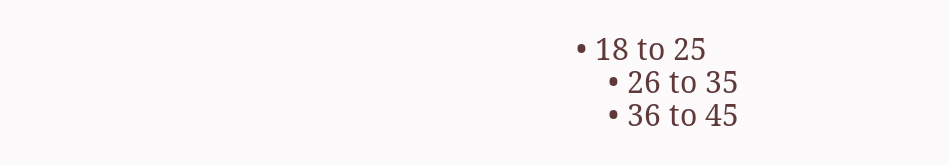• 18 to 25
    • 26 to 35
    • 36 to 45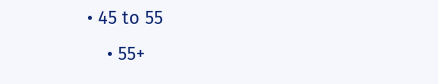• 45 to 55
    • 55+